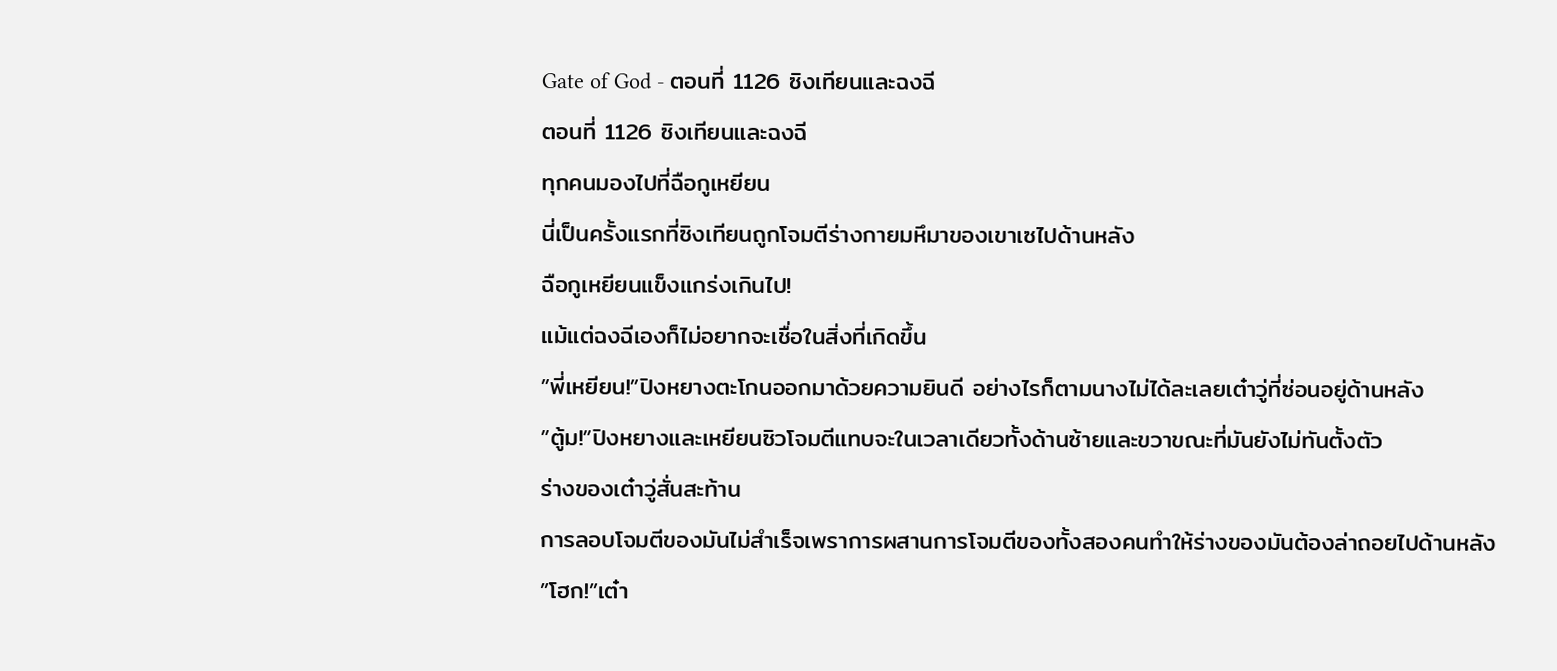Gate of God - ตอนที่ 1126 ซิงเทียนและฉงฉี
ตอนที่ 1126 ซิงเทียนและฉงฉี
ทุกคนมองไปที่ฉือกูเหยียน
นี่เป็นครั้งแรกที่ซิงเทียนถูกโจมตีร่างกายมหึมาของเขาเซไปด้านหลัง
ฉือกูเหยียนแข็งแกร่งเกินไป!
แม้แต่ฉงฉีเองก็ไม่อยากจะเชื่อในสิ่งที่เกิดขึ้น
”พี่เหยียน!”ปิงหยางตะโกนออกมาด้วยความยินดี อย่างไรก็ตามนางไม่ได้ละเลยเต๋าวู่ที่ซ่อนอยู่ด้านหลัง
”ตู้ม!”ปิงหยางและเหยียนซิวโจมตีแทบจะในเวลาเดียวทั้งด้านซ้ายและขวาขณะที่มันยังไม่ทันตั้งตัว
ร่างของเต๋าวู่สั่นสะท้าน
การลอบโจมตีของมันไม่สำเร็จเพราการผสานการโจมตีของทั้งสองคนทำให้ร่างของมันต้องล่าถอยไปด้านหลัง
”โฮก!”เต๋า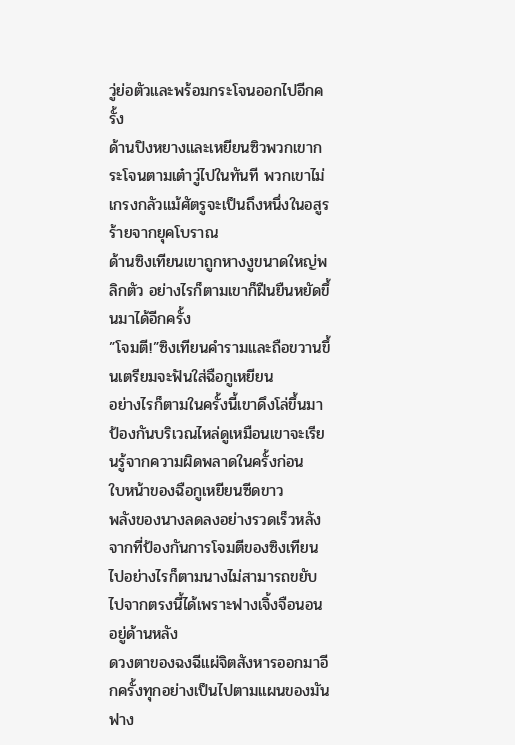วู่ย่อตัวและพร้อมกระโจนออกไปอีกครั้ง
ด้านปิงหยางและเหยียนซิวพวกเขากระโจนตามเต๋าวู่ไปในทันที พวกเขาไม่เกรงกลัวแม้ศัตรูจะเป็นถึงหนึ่งในอสูรร้ายจากยุคโบราณ
ด้านซิงเทียนเขาถูกหางงูขนาดใหญ่พลิกตัว อย่างไรก็ตามเขาก็ฝืนยืนหยัดขึ้นมาได้อีกครั้ง
”โจมตี!”ซิงเทียนคำรามและถือขวานขึ้นเตรียมจะฟันใส่ฉือกูเหยียน
อย่างไรก็ตามในครั้งนี้เขาดึงโล่ขึ้นมาป้องกันบริเวณไหล่ดูเหมือนเขาจะเรียนรู้จากความผิดพลาดในครั้งก่อน
ใบหน้าของฉือกูเหยียนซีดขาว
พลังของนางลดลงอย่างรวดเร็วหลังจากที่ป้องกันการโจมตีของซิงเทียนไปอย่างไรก็ตามนางไม่สามารถขยับไปจากตรงนี้ได้เพราะฟางเจิ้งจือนอนอยู่ด้านหลัง
ดวงตาของฉงฉีแผ่จิตสังหารออกมาอีกครั้งทุกอย่างเป็นไปตามแผนของมัน ฟาง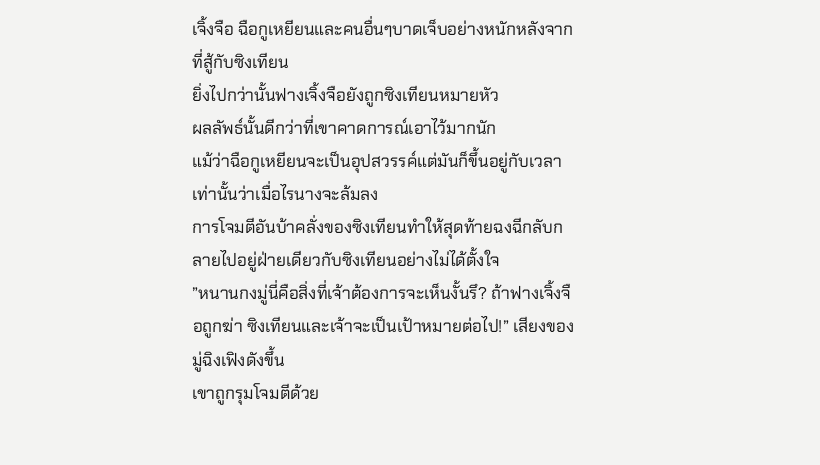เจิ้งจือ ฉือกูเหยียนและคนอื่นๆบาดเจ็บอย่างหนักหลังจากที่สู้กับซิงเทียน
ยิ่งไปกว่านั้นฟางเจิ้งจือยังถูกซิงเทียนหมายหัว
ผลลัพธ์นั้นดีกว่าที่เขาคาดการณ์เอาไว้มากนัก
แม้ว่าฉือกูเหยียนจะเป็นอุปสวรรค์แต่มันก็ขึ้นอยู่กับเวลาเท่านั้นว่าเมื่อไรนางจะล้มลง
การโจมตีอันบ้าคลั่งของซิงเทียนทำให้สุดท้ายฉงฉีกลับกลายไปอยู่ฝ่ายเดียวกับซิงเทียนอย่างไม่ได้ตั้งใจ
”หนานกงมู่นี่คือสิ่งที่เจ้าต้องการจะเห็นงั้นรึ? ถ้าฟางเจิ้งจือถูกฆ่า ซิงเทียนและเจ้าจะเป็นเป้าหมายต่อไป!” เสียงของมู่ฉิงเฟิงดังขึ้น
เขาถูกรุมโจมตีด้วย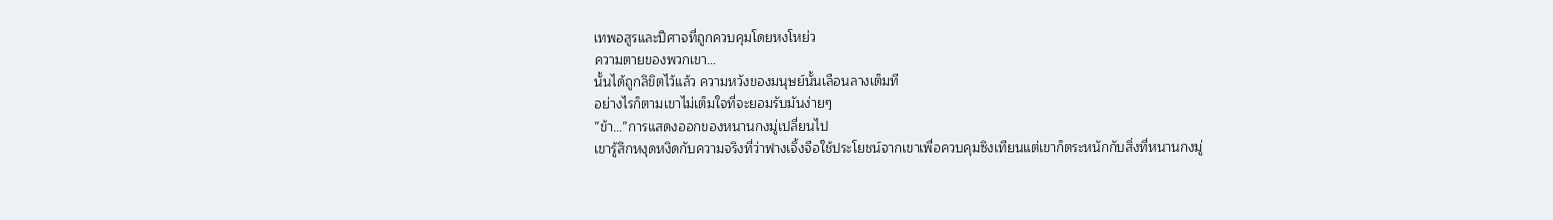เทพอสูรและปีศาจที่ถูกควบคุมโดยหงโหย่ว
ความตายของพวกเขา…
นั้นได้ถูกลิขิตไว้แล้ว ความหวังของมนุษย์นั้นเลือนลางเต็มที
อย่างไรก็ตามเขาไม่เต็มใจที่จะยอมรับมันง่ายๆ
”ข้า…”การแสดงออกของหนานกงมู่เปลี่ยนไป
เขารู้สึกหงุดหงิดกับความจริงที่ว่าฟางเจิ้งจือใช้ประโยชน์จากเขาเพื่อควบคุมซิงเทียนแต่เขาก็ตระหนักกับสิ่งที่หนานกงมู่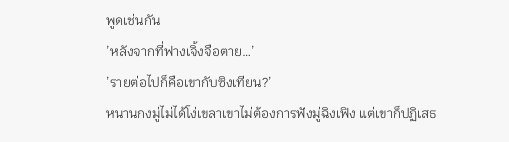พูดเช่นกัน
’หลังจากที่ฟางเจิ้งจือตาย…’
’รายต่อไปก็คือเขากับซิงเทียน?’
หนานกงมู่ไม่ได้โง่เขลาเขาไม่ต้องการฟังมู่ฉิงเฟิง แต่เขาก็ปฏิเสธ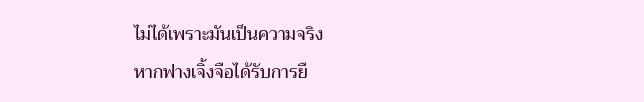ไม่ได้เพราะมันเป็นความจริง
หากฟางเจิ้งจือได้รับการยื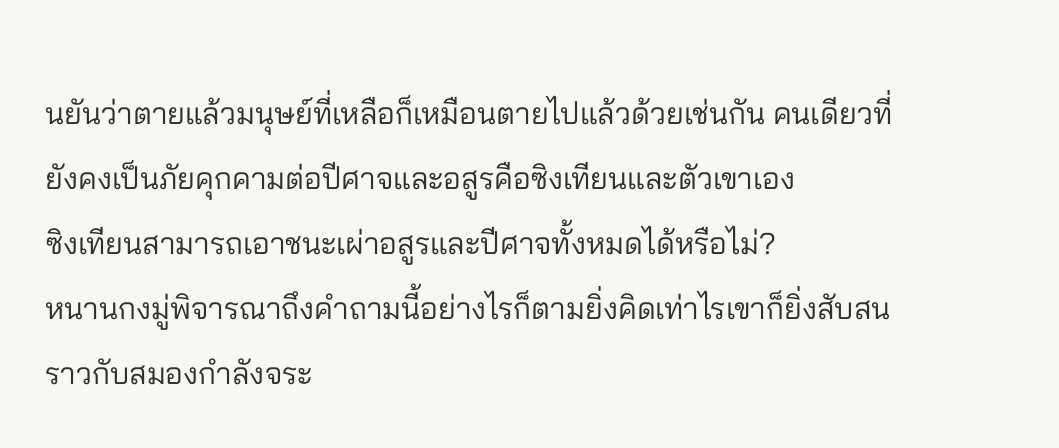นยันว่าตายแล้วมนุษย์ที่เหลือก็เหมือนตายไปแล้วด้วยเช่นกัน คนเดียวที่ยังคงเป็นภัยคุกคามต่อปีศาจและอสูรคือซิงเทียนและตัวเขาเอง
ซิงเทียนสามารถเอาชนะเผ่าอสูรและปีศาจทั้งหมดได้หรือไม่?
หนานกงมู่พิจารณาถึงคำถามนี้อย่างไรก็ตามยิ่งคิดเท่าไรเขาก็ยิ่งสับสนราวกับสมองกำลังจระ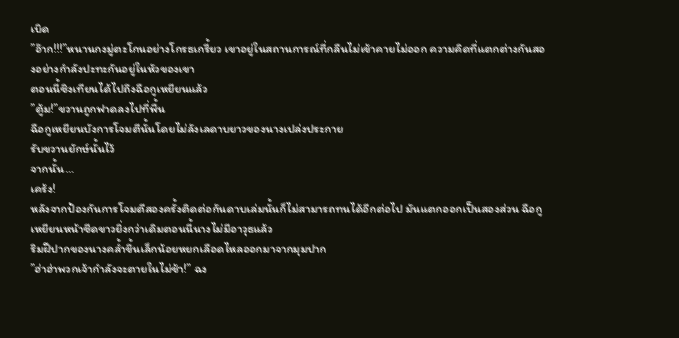เบิด
”อ๊าก!!!”หนานกงมู่ตะโกนอย่างโกรธเกรี้ยว เขาอยู่ในสถานการณ์ที่กลืนไม่เข้าคายไม่ออก ความคิดที่แตกต่างกันสองอย่างกำลังปะทะกันอยู่ในหัวของเขา
ตอนนี้ซิงเทียนได้ไปถึงฉือกูเหยียนแล้ว
”ตู้ม!”ขวานถูกฟาดลงไปที่พื้น
ฉือกูเหยียนบังการโจมตีนั้นโดยไม่ลังเลดาบยาวของนางเปล่งประกาย
รับขวานยักษ์นั้นไว้
จากนั้น…
เคร้ง!
หลังจากป้องกันการโจมตีสองครั้งติดต่อกันดาบเล่มนั้นก็ไม่สามารถทนได้อีกต่อไป มันแตกออกเป็นสองส่วน ฉือกูเหยียนหน้าซีดขาวยิ่งกว่าเดิมตอนนี้นางไม่มีอาวุธแล้ว
ริมฝีปากของนางคล้ำขึ้นเล็กน้อยหยกเลือดไหลออกมาจากมุมปาก
”ฮ่าฮ่าพวกเจ้ากำลังจะตายในไม่ช้า!” ฉง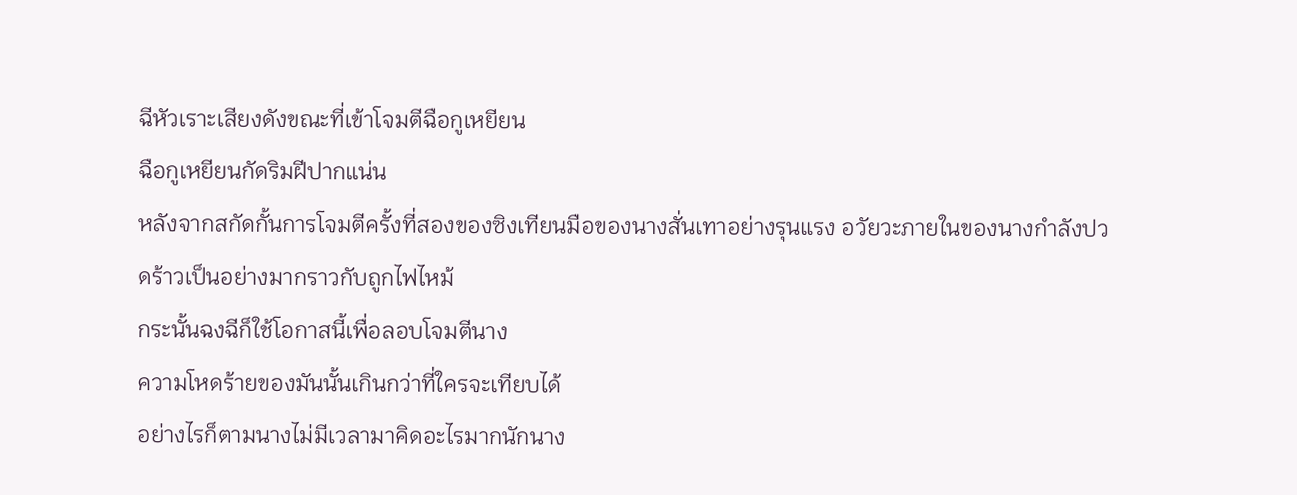ฉีหัวเราะเสียงดังขณะที่เข้าโจมตีฉือกูเหยียน
ฉือกูเหยียนกัดริมฝีปากแน่น
หลังจากสกัดกั้นการโจมตีครั้งที่สองของซิงเทียนมือของนางสั่นเทาอย่างรุนแรง อวัยวะภายในของนางกำลังปวดร้าวเป็นอย่างมากราวกับถูกไฟไหม้
กระนั้นฉงฉีก็ใช้โอกาสนี้เพื่อลอบโจมตีนาง
ความโหดร้ายของมันนั้นเกินกว่าที่ใครจะเทียบได้
อย่างไรก็ตามนางไม่มีเวลามาคิดอะไรมากนักนาง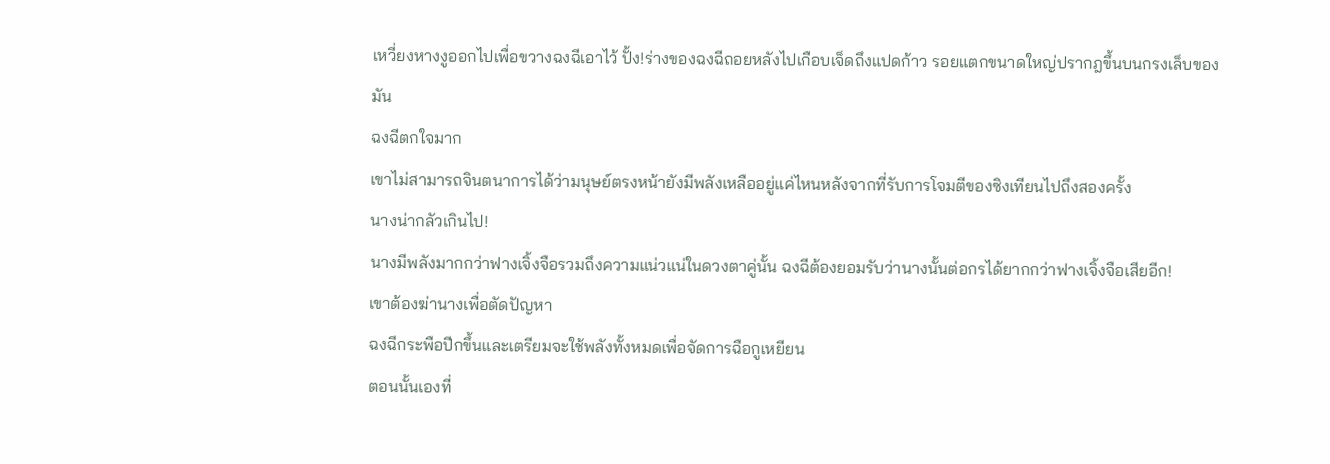เหวี่ยงหางงูออกไปเพื่อขวางฉงฉีเอาไว้ ปั้ง!ร่างของฉงฉีถอยหลังไปเกือบเจ็ดถึงแปดก้าว รอยแตกขนาดใหญ่ปรากฎขึ้นบนกรงเล็บของมัน
ฉงฉีตกใจมาก
เขาไม่สามารถจินตนาการได้ว่ามนุษย์ตรงหน้ายังมีพลังเหลืออยู่แค่ไหนหลังจากที่รับการโจมตีของซิงเทียนไปถึงสองครั้ง
นางน่ากลัวเกินไป!
นางมีพลังมากกว่าฟางเจิ้งจือรวมถึงความแน่วแน่ในดวงตาคู่นั้น ฉงฉีต้องยอมรับว่านางนั้นต่อกรได้ยากกว่าฟางเจิ้งจือเสียอีก!
เขาต้องฆ่านางเพื่อตัดปัญหา
ฉงฉีกระพือปีกขึ้นและเตรียมจะใช้พลังทั้งหมดเพื่อจัดการฉือกูเหยียน
ตอนนั้นเองที่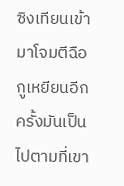ซิงเทียนเข้ามาโจมตีฉือกูเหยียนอีกครั้งมันเป็นไปตามที่เขา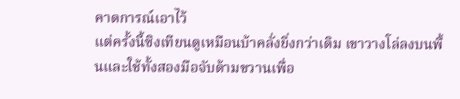คาดการณ์เอาไว้
แต่ครั้งนี้ซิงเทียนดูเหมือนบ้าคลั่งยิ่งกว่าเดิม เขาวางโล่ลงบนพื้นและใช้ทั้งสองมือจับด้ามขวานเพื่อ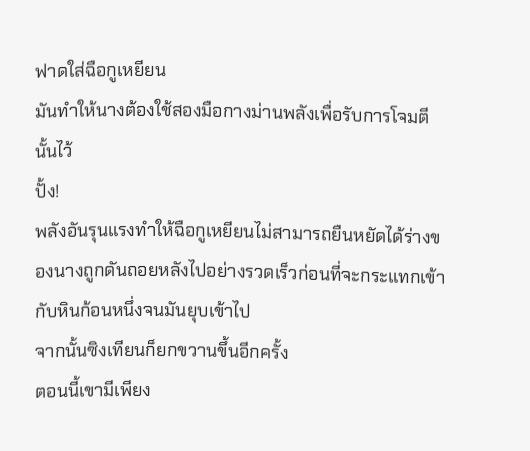ฟาดใส่ฉือกูเหยียน
มันทำให้นางต้องใช้สองมือกางม่านพลังเพื่อรับการโจมตีนั้นไว้
ปั้ง!
พลังอันรุนแรงทำให้ฉือกูเหยียนไม่สามารถยืนหยัดได้ร่างของนางถูกดันถอยหลังไปอย่างรวดเร็วก่อนที่จะกระแทกเข้ากับหินก้อนหนึ่งจนมันยุบเข้าไป
จากนั้นซิงเทียนก็ยกขวานขึ้นอีกครั้ง
ตอนนี้เขามีเพียง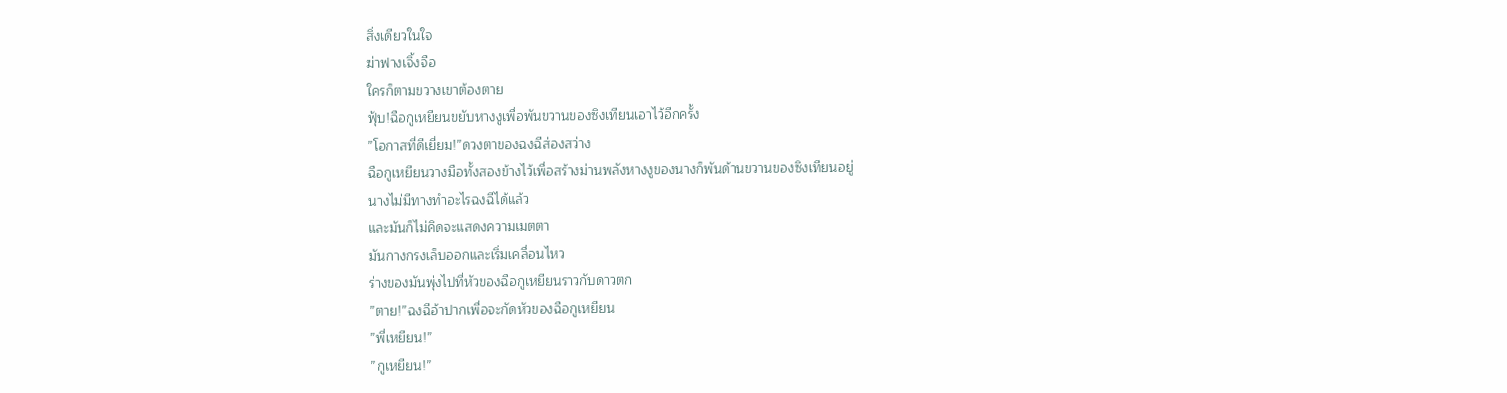สิ่งเดียวในใจ
ฆ่าฟางเจิ้งจือ
ใครก็ตามขวางเขาต้องตาย
ฟุ้บ!ฉือกูเหยียนขยับหางงูเพื่อพันขวานของซิงเทียนเอาไว้อีกครั้ง
”โอกาสที่ดีเยี่ยม!”ดวงตาของฉงฉีส่องสว่าง
ฉือกูเหยียนวางมือทั้งสองข้างไว้เพื่อสร้างม่านพลังหางงูของนางก็พันด้านขวานของซิงเทียนอยู่
นางไม่มีทางทำอะไรฉงฉีได้แล้ว
และมันก็ไม่คิดจะแสดงความเมตตา
มันกางกรงเล็บออกและเริ่มเคลื่อนไหว
ร่างของมันพุ่งไปที่หัวของฉือกูเหยียนราวกับดาวตก
”ตาย!”ฉงฉีอ้าปากเพื่อจะกัดหัวของฉือกูเหยียน
”พี่เหยียน!”
”กูเหยียน!”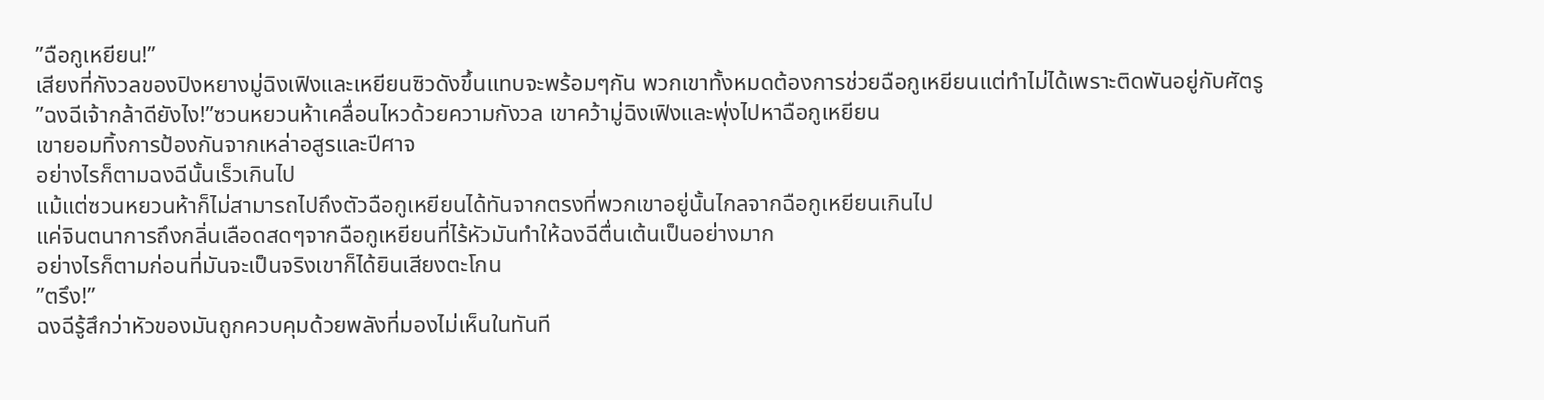”ฉือกูเหยียน!”
เสียงที่กังวลของปิงหยางมู่ฉิงเฟิงและเหยียนซิวดังขึ้นแทบจะพร้อมๆกัน พวกเขาทั้งหมดต้องการช่วยฉือกูเหยียนแต่ทำไม่ได้เพราะติดพันอยู่กับศัตรู
”ฉงฉีเจ้ากล้าดียังไง!”ซวนหยวนห้าเคลื่อนไหวด้วยความกังวล เขาคว้ามู่ฉิงเฟิงและพุ่งไปหาฉือกูเหยียน
เขายอมทิ้งการป้องกันจากเหล่าอสูรและปีศาจ
อย่างไรก็ตามฉงฉีนั้นเร็วเกินไป
แม้แต่ซวนหยวนห้าก็ไม่สามารถไปถึงตัวฉือกูเหยียนได้ทันจากตรงที่พวกเขาอยู่นั้นไกลจากฉือกูเหยียนเกินไป
แค่จินตนาการถึงกลิ่นเลือดสดๆจากฉือกูเหยียนที่ไร้หัวมันทำให้ฉงฉีตื่นเต้นเป็นอย่างมาก
อย่างไรก็ตามก่อนที่มันจะเป็นจริงเขาก็ได้ยินเสียงตะโกน
”ตรึง!”
ฉงฉีรู้สึกว่าหัวของมันถูกควบคุมด้วยพลังที่มองไม่เห็นในทันที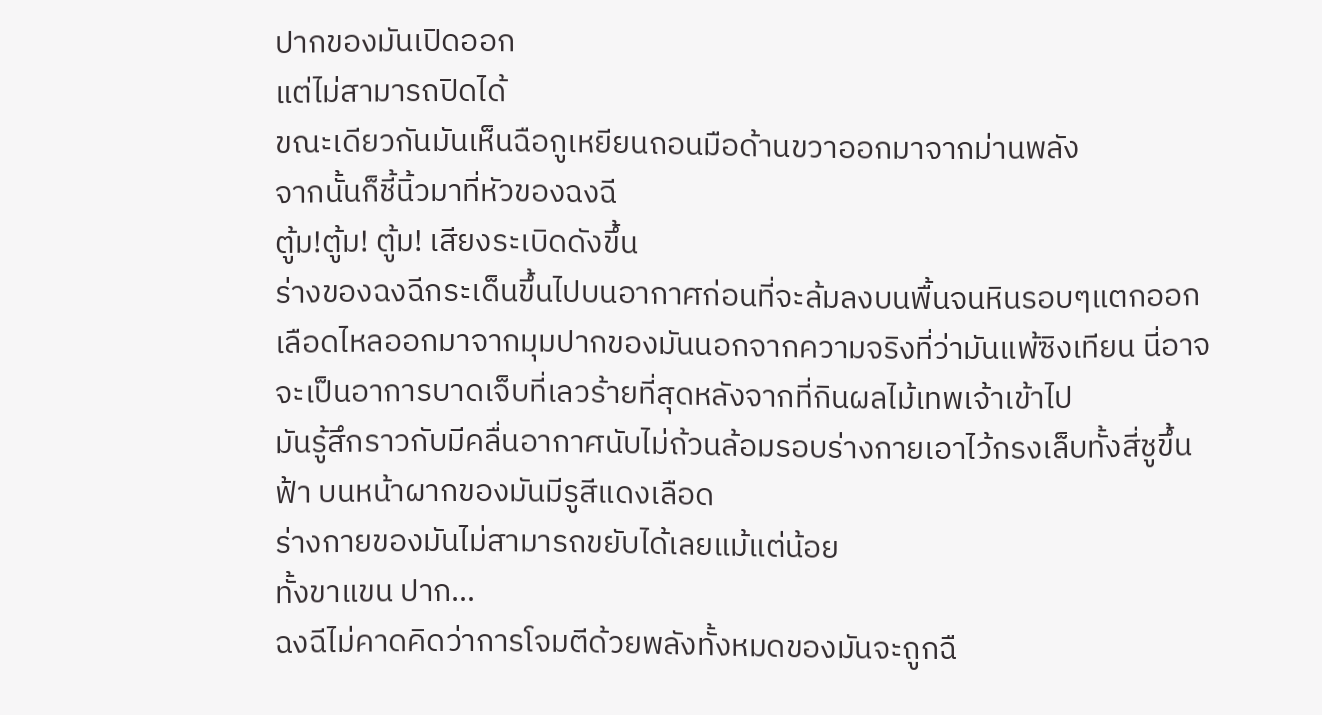ปากของมันเปิดออก
แต่ไม่สามารถปิดได้
ขณะเดียวกันมันเห็นฉือกูเหยียนถอนมือด้านขวาออกมาจากม่านพลัง
จากนั้นก็ชี้นิ้วมาที่หัวของฉงฉี
ตู้ม!ตู้ม! ตู้ม! เสียงระเบิดดังขึ้น
ร่างของฉงฉีกระเด็นขึ้นไปบนอากาศก่อนที่จะล้มลงบนพื้นจนหินรอบๆแตกออก
เลือดไหลออกมาจากมุมปากของมันนอกจากความจริงที่ว่ามันแพ้ซิงเทียน นี่อาจจะเป็นอาการบาดเจ็บที่เลวร้ายที่สุดหลังจากที่กินผลไม้เทพเจ้าเข้าไป
มันรู้สึกราวกับมีคลื่นอากาศนับไม่ถ้วนล้อมรอบร่างกายเอาไว้กรงเล็บทั้งสี่ชูขึ้นฟ้า บนหน้าผากของมันมีรูสีแดงเลือด
ร่างกายของมันไม่สามารถขยับได้เลยแม้แต่น้อย
ทั้งขาแขน ปาก…
ฉงฉีไม่คาดคิดว่าการโจมตีด้วยพลังทั้งหมดของมันจะถูกฉื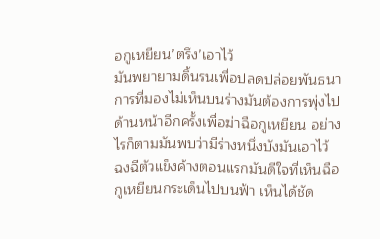อกูเหยียน’ตรึง’เอาไว้
มันพยายามดิ้นรนเพื่อปลดปล่อยพันธนาการที่มองไม่เห็นบนร่างมันต้องการพุ่งไปด้านหน้าอีกครั้งเพื่อฆ่าฉือกูเหยียน อย่างไรก็ตามมันพบว่ามีร่างหนึ่งบังมันเอาไว้
ฉงฉีตัวแข็งค้างตอนแรกมันดีใจที่เห็นฉือกูเหยียนกระเด็นไปบนฟ้า เห็นได้ชัด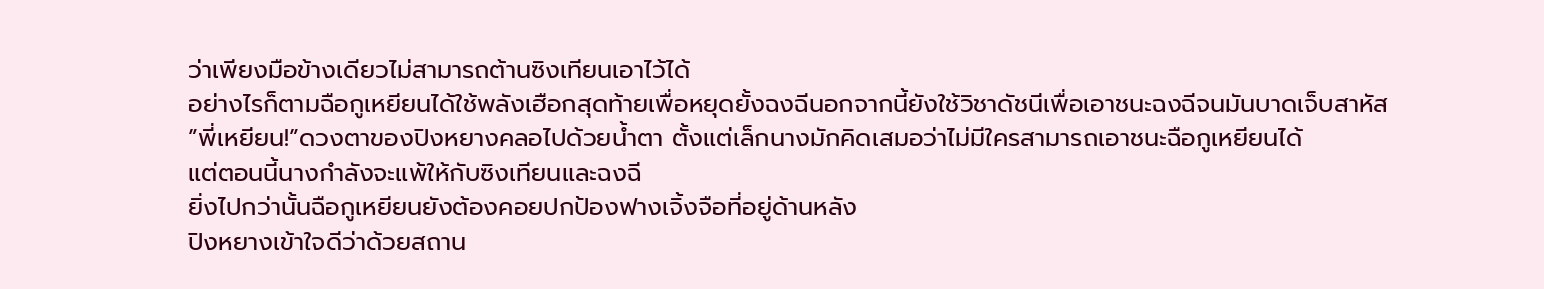ว่าเพียงมือข้างเดียวไม่สามารถต้านซิงเทียนเอาไว้ได้
อย่างไรก็ตามฉือกูเหยียนได้ใช้พลังเฮือกสุดท้ายเพื่อหยุดยั้งฉงฉีนอกจากนี้ยังใช้วิชาดัชนีเพื่อเอาชนะฉงฉีจนมันบาดเจ็บสาหัส
”พี่เหยียน!”ดวงตาของปิงหยางคลอไปด้วยน้ำตา ตั้งแต่เล็กนางมักคิดเสมอว่าไม่มีใครสามารถเอาชนะฉือกูเหยียนได้
แต่ตอนนี้นางกำลังจะแพ้ให้กับซิงเทียนและฉงฉี
ยิ่งไปกว่านั้นฉือกูเหยียนยังต้องคอยปกป้องฟางเจิ้งจือที่อยู่ด้านหลัง
ปิงหยางเข้าใจดีว่าด้วยสถาน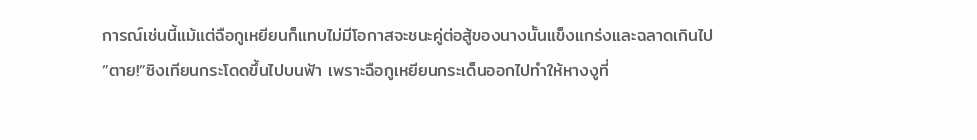การณ์เช่นนี้แม้แต่ฉือกูเหยียนก็แทบไม่มีโอกาสจะชนะคู่ต่อสู้ของนางนั้นแข็งแกร่งและฉลาดเกินไป
”ตาย!”ซิงเทียนกระโดดขึ้นไปบนฟ้า เพราะฉือกูเหยียนกระเด็นออกไปทำให้หางงูที่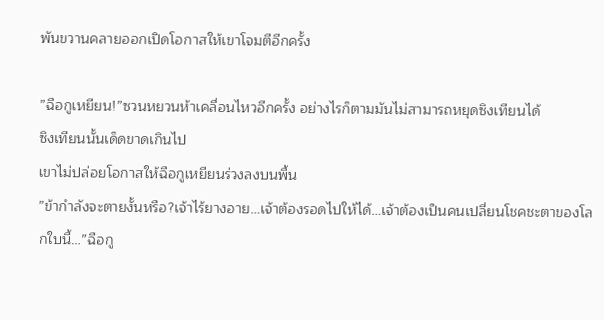พันขวานคลายออกเปิดโอกาสให้เขาโจมตีอีกครั้ง

”ฉือกูเหยียน!”ซวนหยวนห้าเคลื่อนไหวอีกครั้ง อย่างไรก็ตามมันไม่สามารถหยุดซิงเทียนได้
ซิงเทียนนั้นเด็ดขาดเกินไป
เขาไม่ปล่อยโอกาสให้ฉือกูเหยียนร่วงลงบนพื้น
”ข้ากำลังจะตายงั้นหรือ?เจ้าไร้ยางอาย…เจ้าต้องรอดไปให้ได้…เจ้าต้องเป็นคนเปลี่ยนโชคชะตาของโลกใบนี้…”ฉือกู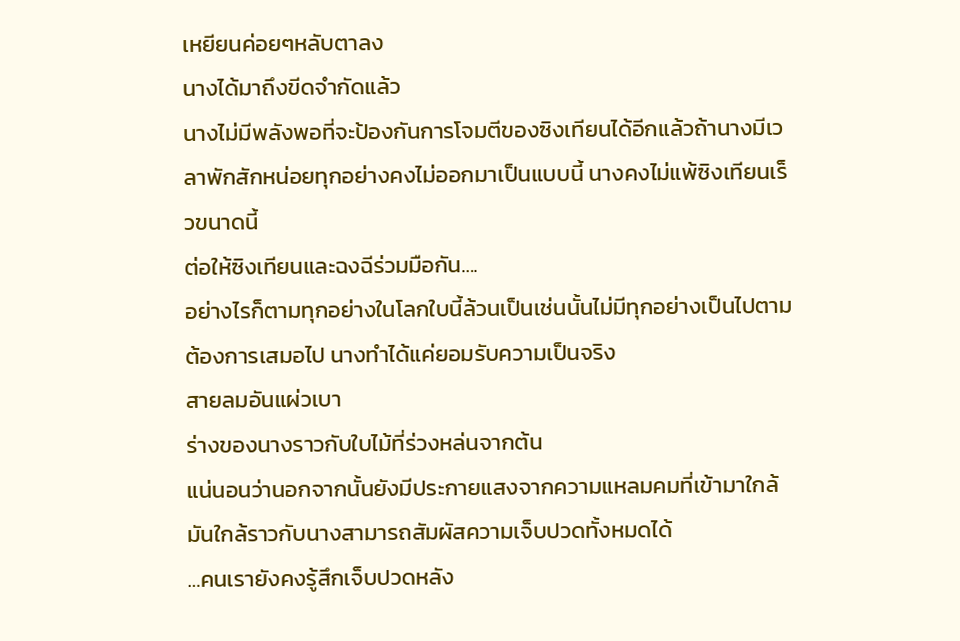เหยียนค่อยๆหลับตาลง
นางได้มาถึงขีดจำกัดแล้ว
นางไม่มีพลังพอที่จะป้องกันการโจมตีของซิงเทียนได้อีกแล้วถ้านางมีเวลาพักสักหน่อยทุกอย่างคงไม่ออกมาเป็นแบบนี้ นางคงไม่แพ้ซิงเทียนเร็วขนาดนี้
ต่อให้ซิงเทียนและฉงฉีร่วมมือกัน….
อย่างไรก็ตามทุกอย่างในโลกใบนี้ล้วนเป็นเช่นนั้นไม่มีทุกอย่างเป็นไปตามต้องการเสมอไป นางทำได้แค่ยอมรับความเป็นจริง
สายลมอันแผ่วเบา
ร่างของนางราวกับใบไม้ที่ร่วงหล่นจากต้น
แน่นอนว่านอกจากนั้นยังมีประกายแสงจากความแหลมคมที่เข้ามาใกล้มันใกล้ราวกับนางสามารถสัมผัสความเจ็บปวดทั้งหมดได้
…คนเรายังคงรู้สึกเจ็บปวดหลัง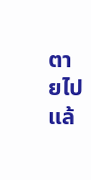ตายไปแล้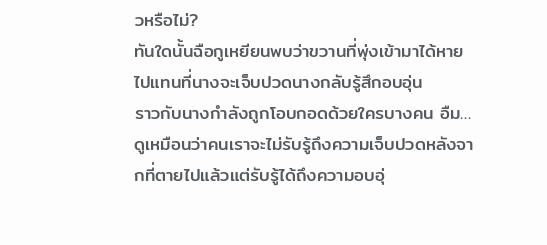วหรือไม่?
ทันใดนั้นฉือกูเหยียนพบว่าขวานที่พุ่งเข้ามาได้หายไปแทนที่นางจะเจ็บปวดนางกลับรู้สึกอบอุ่น
ราวกับนางกำลังถูกโอบกอดด้วยใครบางคน อืม…ดูเหมือนว่าคนเราจะไม่รับรู้ถึงความเจ็บปวดหลังจากที่ตายไปแล้วแต่รับรู้ได้ถึงความอบอุ่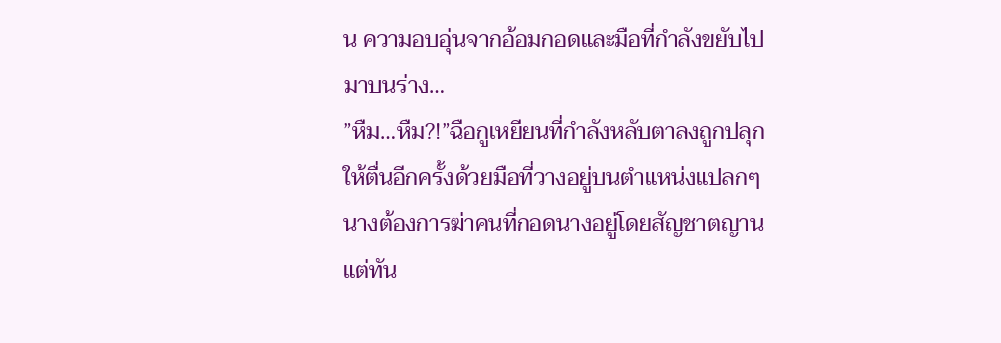น ความอบอุ่นจากอ้อมกอดและมือที่กำลังขยับไปมาบนร่าง…
”หืม…หืม?!”ฉือกูเหยียนที่กำลังหลับตาลงถูกปลุกให้ตื่นอีกครั้งด้วยมือที่วางอยู่บนตำแหน่งแปลกๆ
นางต้องการฆ่าคนที่กอดนางอยู่โดยสัญชาตญาน
แต่ทัน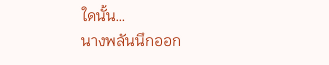ใดนั้น…
นางพลันนึกออก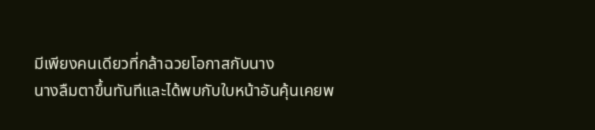มีเพียงคนเดียวที่กล้าฉวยโอกาสกับนาง
นางลืมตาขึ้นทันทีและได้พบกับใบหน้าอันคุ้นเคยพ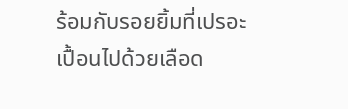ร้อมกับรอยยิ้มที่เปรอะเปื้อนไปด้วยเลือด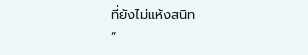ที่ยังไม่แห้งสนิท
”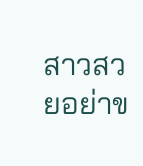สาวสวยอย่าข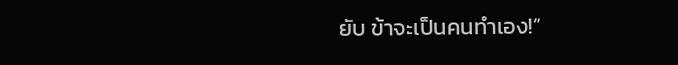ยับ ข้าจะเป็นคนทำเอง!”